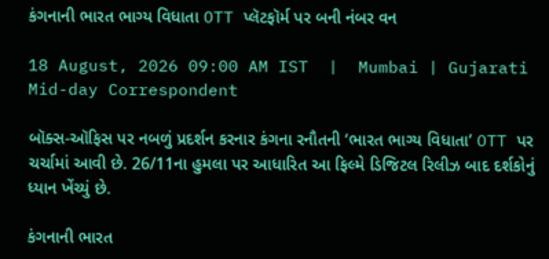કંગનાની ભારત ભાગ્ય વિધાતા OTT પ્લૅટફૉર્મ પર બની નંબર વન

18 August, 2026 09:00 AM IST  |  Mumbai | Gujarati Mid-day Correspondent

બૉક્સ-ઑફિસ પર નબળું પ્રદર્શન કરનાર કંગના રનૌતની ‘ભારત ભાગ્ય વિધાતા’ OTT પર ચર્ચામાં આવી છે. 26/11ના હુમલા પર આધારિત આ ફિલ્મે ડિજિટલ રિલીઝ બાદ દર્શકોનું ધ્યાન ખેંચ્યું છે.

કંગનાની ભારત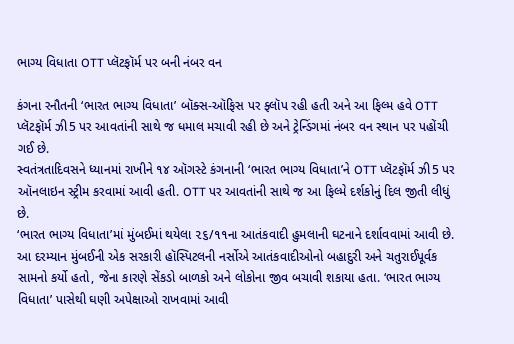ભાગ્ય વિધાતા OTT પ્લૅટફૉર્મ પર બની નંબર વન

કંગના રનૌતની ‘ભારત ભાગ્ય વિધાતા’ બૉક્સ-ઑફિસ પર ફ્લૉપ રહી હતી અને આ ફિલ્મ હવે OTT પ્લૅટફૉર્મ ઝી5 પર આવતાંની સાથે જ ધમાલ મચાવી રહી છે અને ટ્રેન્ડિંગમાં નંબર વન સ્થાન પર પહોંચી ગઈ છે.
સ્વતંત્રતાદિવસને ધ્યાનમાં રાખીને ૧૪ ઑગસ્ટે કંગનાની ‘ભારત ભાગ્ય વિધાતા’ને OTT પ્લૅટફૉર્મ ઝી5 પર ઑનલાઇન સ્ટ્રીમ કરવામાં આવી હતી. OTT પર આવતાંની સાથે જ આ ફિલ્મે દર્શકોનું દિલ જીતી લીધું છે.
‘ભારત ભાગ્ય વિધાતા’માં મુંબઈમાં થયેલા ૨૬/૧૧ના આતંકવાદી હુમલાની ઘટનાને દર્શાવવામાં આવી છે. આ દરમ્યાન મુંબઈની એક સરકારી હૉસ્પિટલની નર્સોએ આતંકવાદીઓનો બહાદુરી અને ચતુરાઈપૂર્વક સામનો કર્યો હતો, જેના કારણે સેંકડો બાળકો અને લોકોના જીવ બચાવી શકાયા હતા. ‘ભારત ભાગ્ય વિધાતા’ પાસેથી ઘણી અપેક્ષાઓ રાખવામાં આવી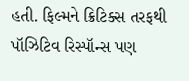હતી. ફિલ્મને ક્રિટિક્સ તરફથી પૉઝિટિવ રિસ્પૉન્સ પણ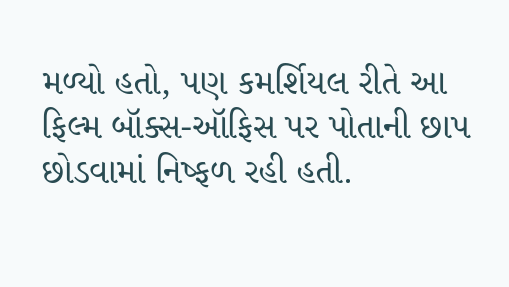મળ્યો હતો, પણ કમર્શિયલ રીતે આ ફિલ્મ બૉક્સ-ઑફિસ પર પોતાની છાપ છોડવામાં નિષ્ફળ રહી હતી.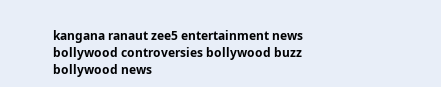kangana ranaut zee5 entertainment news bollywood controversies bollywood buzz bollywood news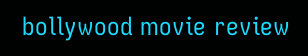bollywood movie review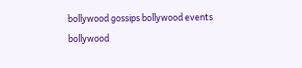bollywood gossips bollywood events bollywood